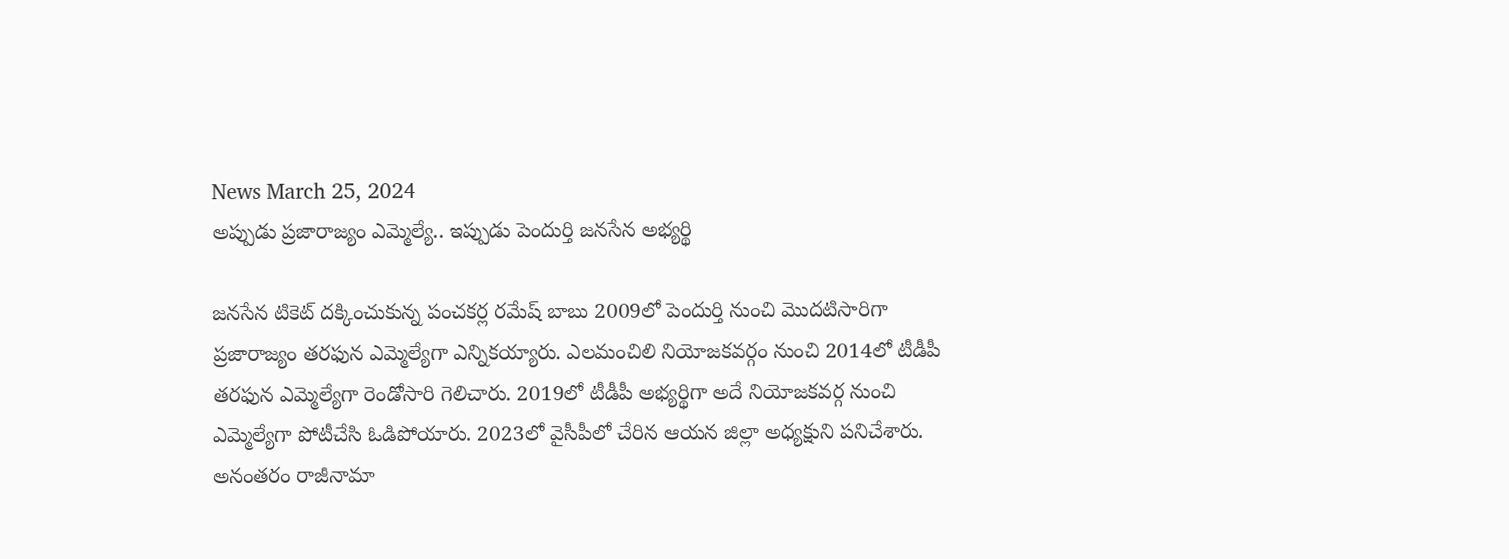News March 25, 2024
అప్పుడు ప్రజారాజ్యం ఎమ్మెల్యే.. ఇప్పుడు పెందుర్తి జనసేన అభ్యర్థి

జనసేన టికెట్ దక్కించుకున్న పంచకర్ల రమేష్ బాబు 2009లో పెందుర్తి నుంచి మొదటిసారిగా ప్రజారాజ్యం తరఫున ఎమ్మెల్యేగా ఎన్నికయ్యారు. ఎలమంచిలి నియోజకవర్గం నుంచి 2014లో టీడీపీ తరఫున ఎమ్మెల్యేగా రెండోసారి గెలిచారు. 2019లో టీడీపీ అభ్యర్థిగా అదే నియోజకవర్గ నుంచి ఎమ్మెల్యేగా పోటీచేసి ఓడిపోయారు. 2023లో వైసీపీలో చేరిన ఆయన జిల్లా అధ్యక్షుని పనిచేశారు. అనంతరం రాజీనామా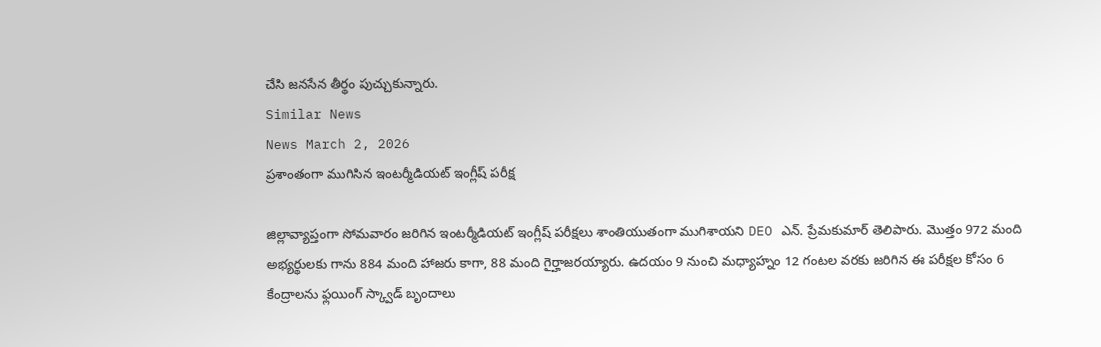చేసి జనసేన తీర్థం పుచ్చుకున్నారు.
Similar News
News March 2, 2026
ప్రశాంతంగా ముగిసిన ఇంటర్మీడియట్ ఇంగ్లీష్ పరీక్ష

జిల్లావ్యాప్తంగా సోమవారం జరిగిన ఇంటర్మీడియట్ ఇంగ్లీష్ పరీక్షలు శాంతియుతంగా ముగిశాయని DEO ఎన్. ప్రేమకుమార్ తెలిపారు. మొత్తం 972 మంది అభ్యర్థులకు గాను 884 మంది హాజరు కాగా, 88 మంది గైర్హాజరయ్యారు. ఉదయం 9 నుంచి మధ్యాహ్నం 12 గంటల వరకు జరిగిన ఈ పరీక్షల కోసం 6 కేంద్రాలను ఫ్లయింగ్ స్క్వాడ్ బృందాలు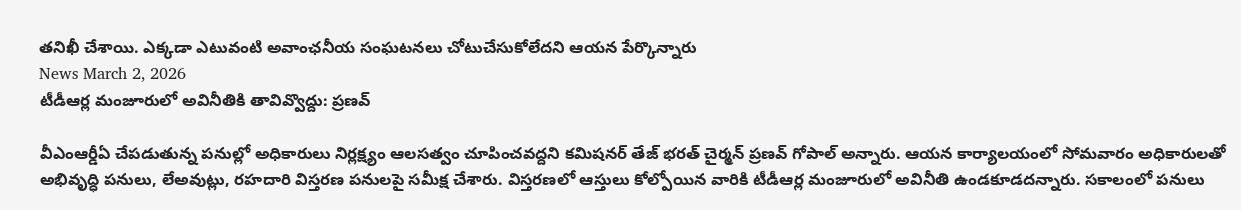తనిఖీ చేశాయి. ఎక్కడా ఎటువంటి అవాంఛనీయ సంఘటనలు చోటుచేసుకోలేదని ఆయన పేర్కొన్నారు
News March 2, 2026
టీడీఆర్ల మంజూరులో అవినీతికి తావివ్వొద్దు: ప్రణవ్

వీఎంఆర్డీఏ చేపడుతున్న పనుల్లో అధికారులు నిర్లక్ష్యం ఆలసత్వం చూపించవద్దని కమిషనర్ తేజ్ భరత్ చైర్మన్ ప్రణవ్ గోపాల్ అన్నారు. ఆయన కార్యాలయంలో సోమవారం అధికారులతో అభివృద్ధి పనులు, లేఅవుట్లు, రహదారి విస్తరణ పనులపై సమీక్ష చేశారు. విస్తరణలో ఆస్తులు కోల్పోయిన వారికి టీడీఆర్ల మంజూరులో అవినీతి ఉండకూడదన్నారు. సకాలంలో పనులు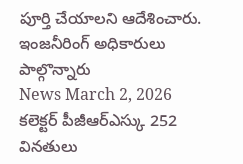పూర్తి చేయాలని ఆదేశించారు. ఇంజనీరింగ్ అధికారులు పాల్గొన్నారు
News March 2, 2026
కలెక్టర్ పీజీఆర్ఎస్కు 252 వినతులు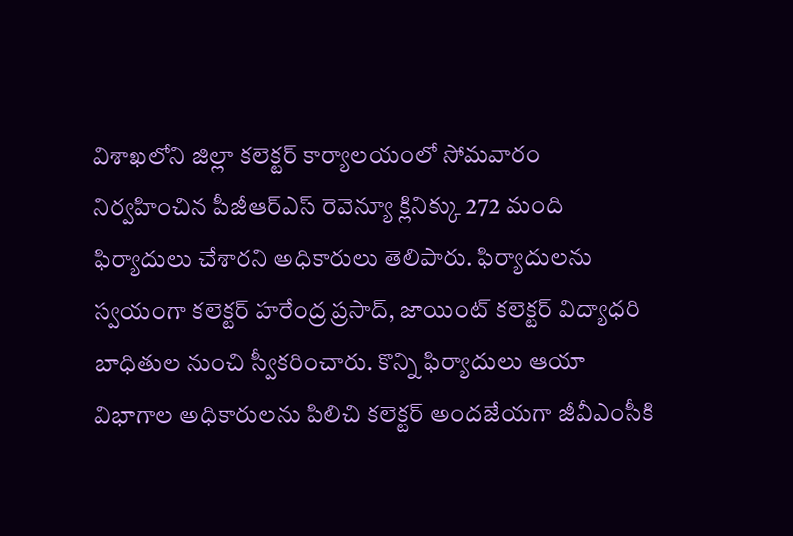విశాఖలోని జిల్లా కలెక్టర్ కార్యాలయంలో సోమవారం నిర్వహించిన పీజీఆర్ఎస్ రెవెన్యూ క్లినిక్కు 272 మంది ఫిర్యాదులు చేశారని అధికారులు తెలిపారు. ఫిర్యాదులను స్వయంగా కలెక్టర్ హరేంద్ర ప్రసాద్, జాయింట్ కలెక్టర్ విద్యాధరి బాధితుల నుంచి స్వీకరించారు. కొన్ని ఫిర్యాదులు ఆయా విభాగాల అధికారులను పిలిచి కలెక్టర్ అందజేయగా జీవీఎంసీకి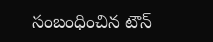సంబంధించిన టౌన్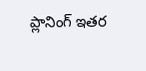ప్లానింగ్ ఇతర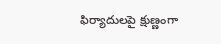ఫిర్యాదులపై క్షుణ్ణంగా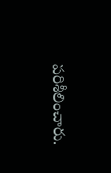పరిశీలించారు.